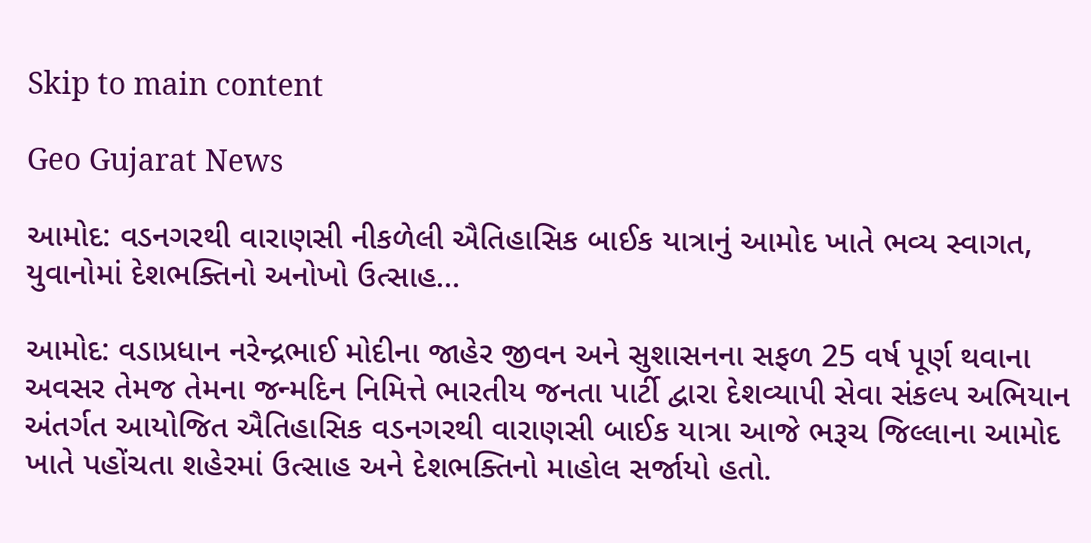Skip to main content

Geo Gujarat News

આમોદ: વડનગરથી વારાણસી નીકળેલી ઐતિહાસિક બાઈક યાત્રાનું આમોદ ખાતે ભવ્ય સ્વાગત, યુવાનોમાં દેશભક્તિનો અનોખો ઉત્સાહ…

આમોદ: વડાપ્રધાન નરેન્દ્રભાઈ મોદીના જાહેર જીવન અને સુશાસનના સફળ 25 વર્ષ પૂર્ણ થવાના અવસર તેમજ તેમના જન્મદિન નિમિત્તે ભારતીય જનતા પાર્ટી દ્વારા દેશવ્યાપી સેવા સંકલ્પ અભિયાન અંતર્ગત આયોજિત ઐતિહાસિક વડનગરથી વારાણસી બાઈક યાત્રા આજે ભરૂચ જિલ્લાના આમોદ ખાતે પહોંચતા શહેરમાં ઉત્સાહ અને દેશભક્તિનો માહોલ સર્જાયો હતો.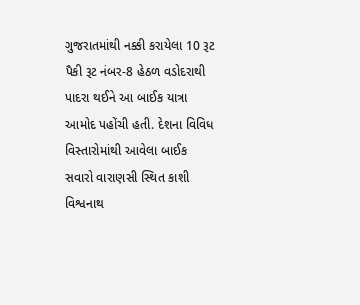ગુજરાતમાંથી નક્કી કરાયેલા 10 રૂટ પૈકી રૂટ નંબર-8 હેઠળ વડોદરાથી પાદરા થઈને આ બાઈક યાત્રા આમોદ પહોંચી હતી. દેશના વિવિધ વિસ્તારોમાંથી આવેલા બાઈક સવારો વારાણસી સ્થિત કાશી વિશ્વનાથ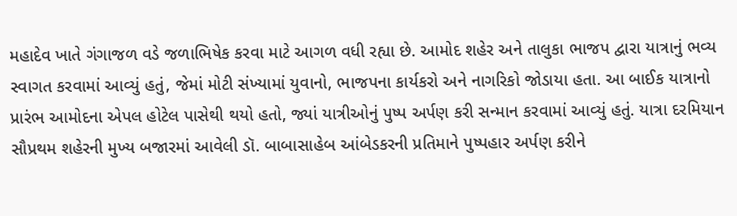મહાદેવ ખાતે ગંગાજળ વડે જળાભિષેક કરવા માટે આગળ વધી રહ્યા છે. આમોદ શહેર અને તાલુકા ભાજપ દ્વારા યાત્રાનું ભવ્ય સ્વાગત કરવામાં આવ્યું હતું, જેમાં મોટી સંખ્યામાં યુવાનો, ભાજપના કાર્યકરો અને નાગરિકો જોડાયા હતા. આ બાઈક યાત્રાનો પ્રારંભ આમોદના એપલ હોટેલ પાસેથી થયો હતો, જ્યાં યાત્રીઓનું પુષ્પ અર્પણ કરી સન્માન કરવામાં આવ્યું હતું. યાત્રા દરમિયાન સૌપ્રથમ શહેરની મુખ્ય બજારમાં આવેલી ડૉ. બાબાસાહેબ આંબેડકરની પ્રતિમાને પુષ્પહાર અર્પણ કરીને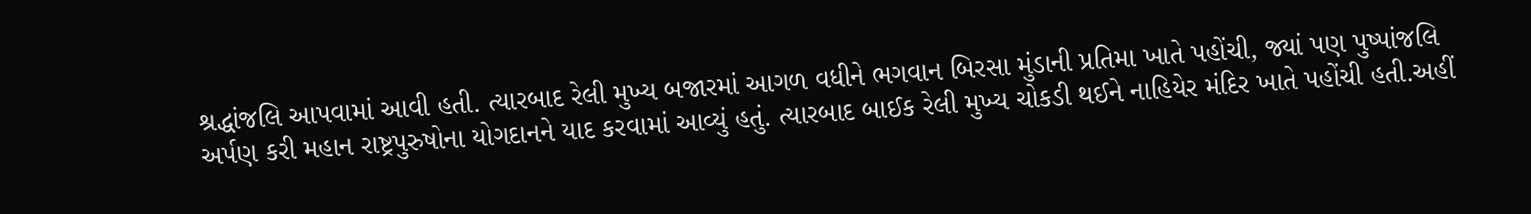શ્રદ્ધાંજલિ આપવામાં આવી હતી. ત્યારબાદ રેલી મુખ્ય બજારમાં આગળ વધીને ભગવાન બિરસા મુંડાની પ્રતિમા ખાતે પહોંચી, જ્યાં પણ પુષ્પાંજલિ અર્પણ કરી મહાન રાષ્ટ્રપુરુષોના યોગદાનને યાદ કરવામાં આવ્યું હતું. ત્યારબાદ બાઈક રેલી મુખ્ય ચોકડી થઈને નાહિયેર મંદિર ખાતે પહોંચી હતી.અહીં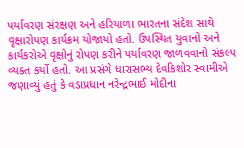પર્યાવરણ સંરક્ષણ અને હરિયાળા ભારતના સંદેશ સાથે વૃક્ષારોપણ કાર્યક્રમ યોજાયો હતો. ઉપસ્થિત યુવાનો અને કાર્યકરોએ વૃક્ષોનું રોપણ કરીને પર્યાવરણ જાળવવાનો સંકલ્પ વ્યક્ત કર્યો હતો. આ પ્રસંગે ધારાસભ્ય દેવકિશોર સ્વામીએ જણાવ્યું હતું કે વડાપ્રધાન નરેન્દ્રભાઈ મોદીના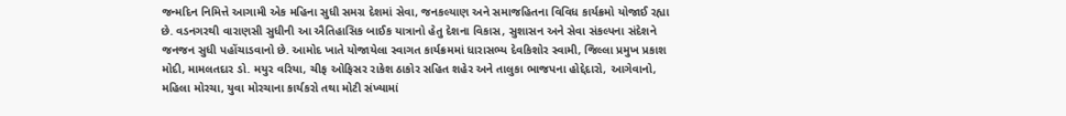જન્મદિન નિમિત્તે આગામી એક મહિના સુધી સમગ્ર દેશમાં સેવા, જનકલ્યાણ અને સમાજહિતના વિવિધ કાર્યક્રમો યોજાઈ રહ્યા છે. વડનગરથી વારાણસી સુધીની આ ઐતિહાસિક બાઈક યાત્રાનો હેતુ દેશના વિકાસ, સુશાસન અને સેવા સંકલ્પના સંદેશને જનજન સુધી પહોંચાડવાનો છે. આમોદ ખાતે યોજાયેલા સ્વાગત કાર્યક્રમમાં ધારાસભ્ય દેવકિશોર સ્વામી, જિલ્લા પ્રમુખ પ્રકાશ મોદી, મામલતદાર ડો. મયુર વરિયા, ચીફ ઓફિસર રાકેશ ઠાકોર સહિત શહેર અને તાલુકા ભાજપના હોદ્દેદારો, આગેવાનો, મહિલા મોરચા, યુવા મોરચાના કાર્યકરો તથા મોટી સંખ્યામાં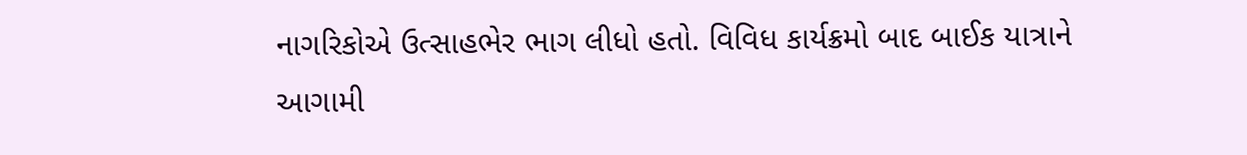નાગરિકોએ ઉત્સાહભેર ભાગ લીધો હતો. વિવિધ કાર્યક્રમો બાદ બાઈક યાત્રાને આગામી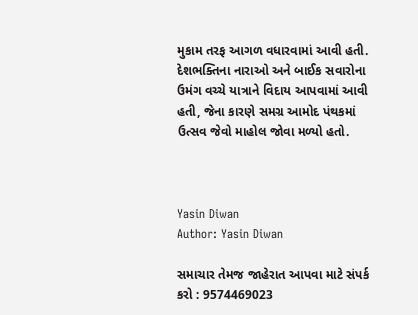મુકામ તરફ આગળ વધારવામાં આવી હતી. દેશભક્તિના નારાઓ અને બાઈક સવારોના ઉમંગ વચ્ચે યાત્રાને વિદાય આપવામાં આવી હતી, જેના કારણે સમગ્ર આમોદ પંથકમાં ઉત્સવ જેવો માહોલ જોવા મળ્યો હતો.



Yasin Diwan
Author: Yasin Diwan

સમાચાર તેમજ જાહેરાત આપવા માટે સંપર્ક કરો : 9574469023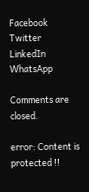Facebook
Twitter
LinkedIn
WhatsApp

Comments are closed.

error: Content is protected !!